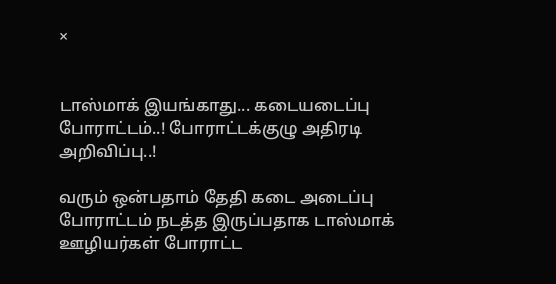×


டாஸ்மாக் இயங்காது... கடையடைப்பு போராட்டம்..! போராட்டக்குழு அதிரடி அறிவிப்பு..!

வரும் ஒன்பதாம் தேதி கடை அடைப்பு போராட்டம் நடத்த இருப்பதாக டாஸ்மாக் ஊழியர்கள் போராட்ட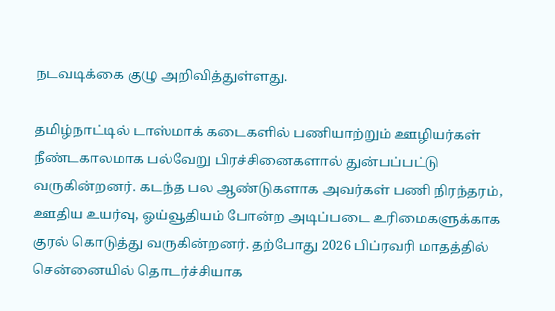நடவடிக்கை குழு அறிவித்துள்ளது.

தமிழ்நாட்டில் டாஸ்மாக் கடைகளில் பணியாற்றும் ஊழியர்கள் நீண்டகாலமாக பல்வேறு பிரச்சினைகளால் துன்பப்பட்டு வருகின்றனர். கடந்த பல ஆண்டுகளாக அவர்கள் பணி நிரந்தரம், ஊதிய உயர்வு, ஓய்வூதியம் போன்ற அடிப்படை உரிமைகளுக்காக குரல் கொடுத்து வருகின்றனர். தற்போது 2026 பிப்ரவரி மாதத்தில் சென்னையில் தொடர்ச்சியாக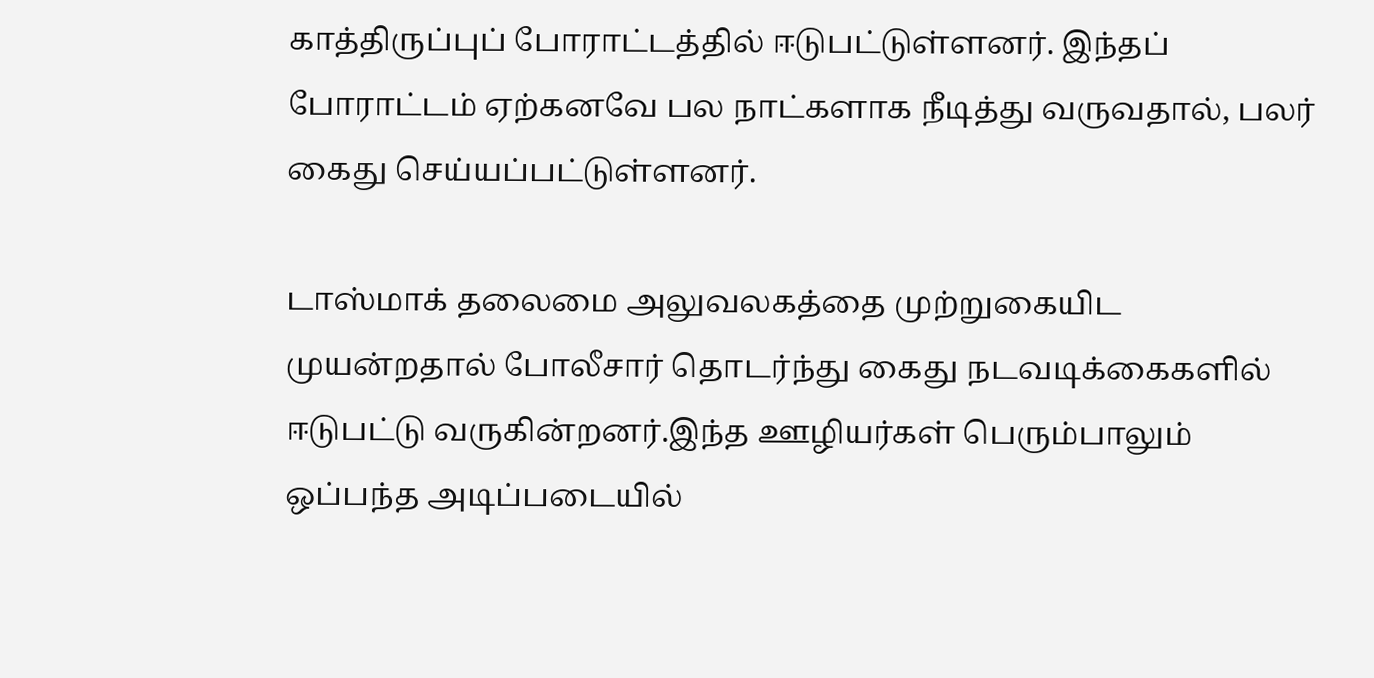காத்திருப்புப் போராட்டத்தில் ஈடுபட்டுள்ளனர். இந்தப் போராட்டம் ஏற்கனவே பல நாட்களாக நீடித்து வருவதால், பலர் கைது செய்யப்பட்டுள்ளனர்.

டாஸ்மாக் தலைமை அலுவலகத்தை முற்றுகையிட முயன்றதால் போலீசார் தொடர்ந்து கைது நடவடிக்கைகளில் ஈடுபட்டு வருகின்றனர்.இந்த ஊழியர்கள் பெரும்பாலும் ஒப்பந்த அடிப்படையில்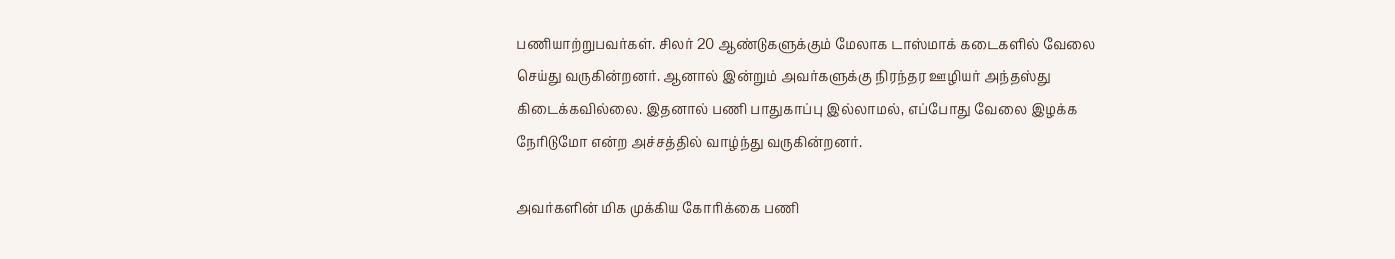பணியாற்றுபவர்கள். சிலர் 20 ஆண்டுகளுக்கும் மேலாக டாஸ்மாக் கடைகளில் வேலை செய்து வருகின்றனர். ஆனால் இன்றும் அவர்களுக்கு நிரந்தர ஊழியர் அந்தஸ்து கிடைக்கவில்லை. இதனால் பணி பாதுகாப்பு இல்லாமல், எப்போது வேலை இழக்க நேரிடுமோ என்ற அச்சத்தில் வாழ்ந்து வருகின்றனர்.

அவர்களின் மிக முக்கிய கோரிக்கை பணி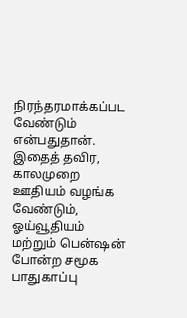நிரந்தரமாக்கப்பட வேண்டும் என்பதுதான். இதைத் தவிர, காலமுறை ஊதியம் வழங்க வேண்டும், ஓய்வூதியம் மற்றும் பென்ஷன் போன்ற சமூக பாதுகாப்பு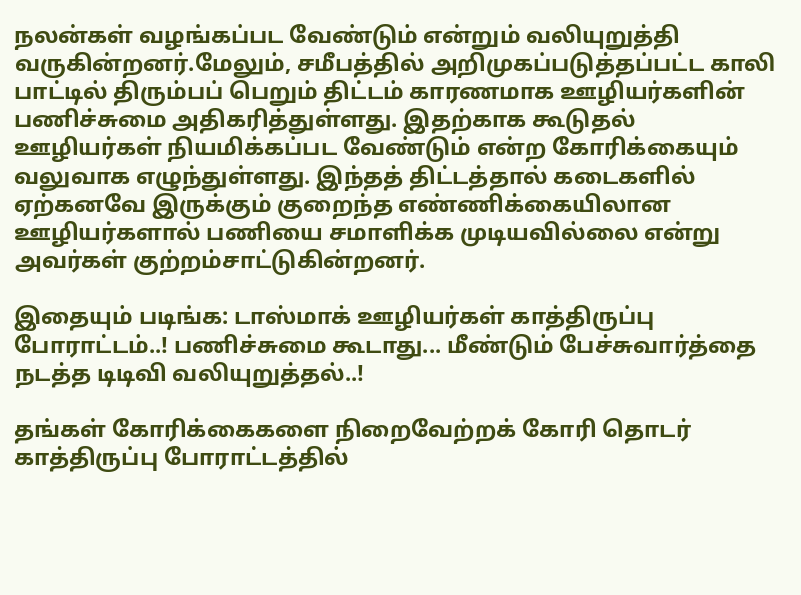நலன்கள் வழங்கப்பட வேண்டும் என்றும் வலியுறுத்தி வருகின்றனர்.மேலும், சமீபத்தில் அறிமுகப்படுத்தப்பட்ட காலி பாட்டில் திரும்பப் பெறும் திட்டம் காரணமாக ஊழியர்களின் பணிச்சுமை அதிகரித்துள்ளது. இதற்காக கூடுதல் ஊழியர்கள் நியமிக்கப்பட வேண்டும் என்ற கோரிக்கையும் வலுவாக எழுந்துள்ளது. இந்தத் திட்டத்தால் கடைகளில் ஏற்கனவே இருக்கும் குறைந்த எண்ணிக்கையிலான ஊழியர்களால் பணியை சமாளிக்க முடியவில்லை என்று அவர்கள் குற்றம்சாட்டுகின்றனர்.

இதையும் படிங்க: டாஸ்மாக் ஊழியர்கள் காத்திருப்பு போராட்டம்..! பணிச்சுமை கூடாது... மீண்டும் பேச்சுவார்த்தை நடத்த டிடிவி வலியுறுத்தல்..!

தங்கள் கோரிக்கைகளை நிறைவேற்றக் கோரி தொடர் காத்திருப்பு போராட்டத்தில்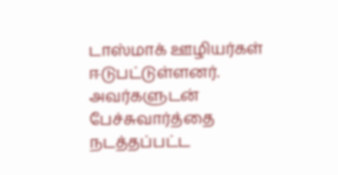டாஸ்மாக் ஊழியர்கள் ஈடுபட்டுள்ளனர். அவர்களுடன் பேச்சுவார்த்தை நடத்தப்பட்ட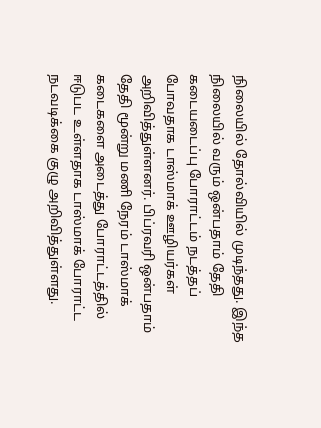நிலையில் தோல்வியில் முடிந்தது. இந்த நிலையில் வரும் ஒன்பதாம் தேதி கடையடைப்பு போராட்டம் நடத்தப் போவதாக டாஸ்மாக் ஊழியர்கள் அறிவித்துள்ளனர். பிப்ரவரி ஒன்பதாம் தேதி மூன்று மணி நேரம் டாஸ்மாக் கடைகளை அடைத்து போராட்டத்தில் ஈடுபட உள்ளதாக டாஸ்மாக் போராட்ட நடவடிக்கை குழு அறிவித்துள்ளது.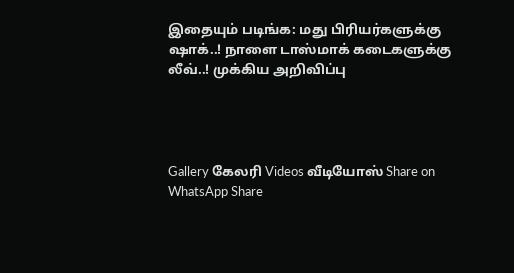இதையும் படிங்க: மது பிரியர்களுக்கு ஷாக்..! நாளை டாஸ்மாக் கடைகளுக்கு லீவ்..! முக்கிய அறிவிப்பு




Gallery கேலரி Videos வீடியோஸ் Share on WhatsApp Share